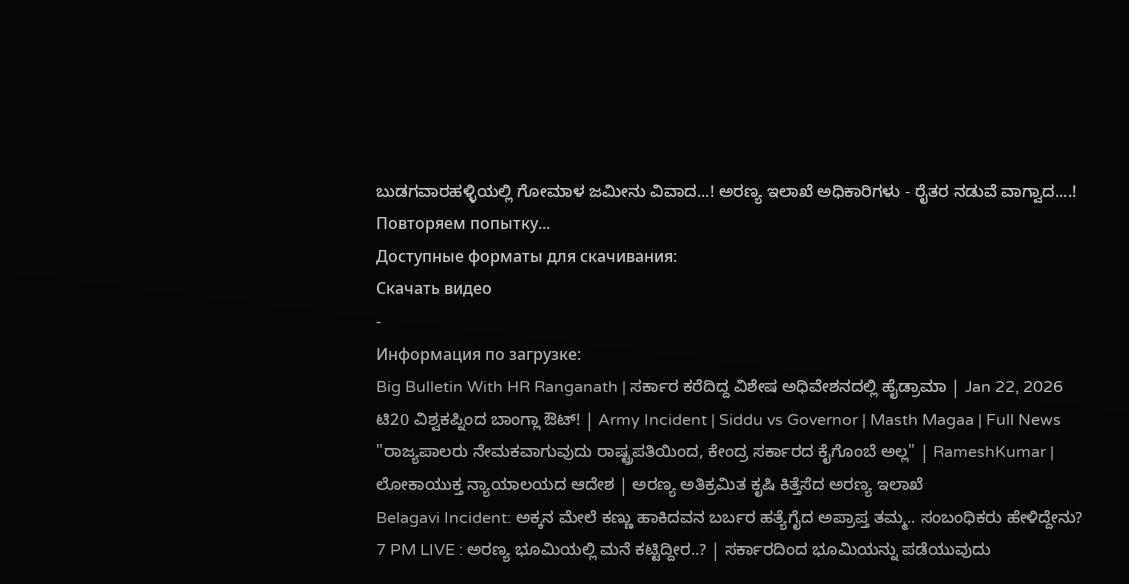ಬುಡಗವಾರಹಳ್ಳಿಯಲ್ಲಿ ಗೋಮಾಳ ಜಮೀನು ವಿವಾದ...! ಅರಣ್ಯ ಇಲಾಖೆ ಅಧಿಕಾರಿಗಳು - ರೈತರ ನಡುವೆ ವಾಗ್ವಾದ....!
Повторяем попытку...
Доступные форматы для скачивания:
Скачать видео
-
Информация по загрузке:
Big Bulletin With HR Ranganath | ಸರ್ಕಾರ ಕರೆದಿದ್ದ ವಿಶೇಷ ಅಧಿವೇಶನದಲ್ಲಿ ಹೈಡ್ರಾಮಾ | Jan 22, 2026
ಟಿ20 ವಿಶ್ವಕಪ್ನಿಂದ ಬಾಂಗ್ಲಾ ಔಟ್! | Army Incident | Siddu vs Governor | Masth Magaa | Full News
"ರಾಜ್ಯಪಾಲರು ನೇಮಕವಾಗುವುದು ರಾಷ್ಟ್ರಪತಿಯಿಂದ, ಕೇಂದ್ರ ಸರ್ಕಾರದ ಕೈಗೊಂಬೆ ಅಲ್ಲ" | RameshKumar |
ಲೋಕಾಯುಕ್ತ ನ್ಯಾಯಾಲಯದ ಆದೇಶ | ಅರಣ್ಯ ಅತಿಕ್ರಮಿತ ಕೃಷಿ ಕಿತ್ತೆಸೆದ ಅರಣ್ಯ ಇಲಾಖೆ
Belagavi Incident: ಅಕ್ಕನ ಮೇಲೆ ಕಣ್ಣು ಹಾಕಿದವನ ಬರ್ಬರ ಹತ್ಯೆಗೈದ ಅಪ್ರಾಪ್ತ ತಮ್ಮ.. ಸಂಬಂಧಿಕರು ಹೇಳಿದ್ದೇನು?
7 PM LIVE : ಅರಣ್ಯ ಭೂಮಿಯಲ್ಲಿ ಮನೆ ಕಟ್ಟಿದ್ದೀರ..? | ಸರ್ಕಾರದಿಂದ ಭೂಮಿಯನ್ನು ಪಡೆಯುವುದು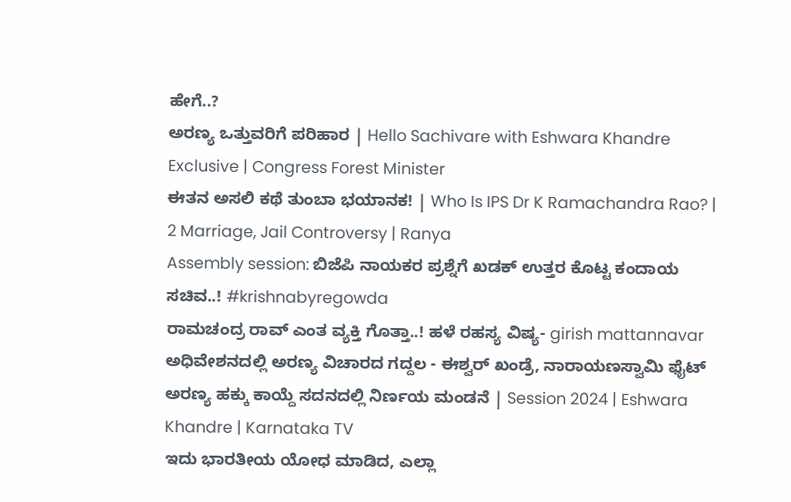ಹೇಗೆ..?
ಅರಣ್ಯ ಒತ್ತುವರಿಗೆ ಪರಿಹಾರ | Hello Sachivare with Eshwara Khandre Exclusive | Congress Forest Minister
ಈತನ ಅಸಲಿ ಕಥೆ ತುಂಬಾ ಭಯಾನಕ! | Who Is IPS Dr K Ramachandra Rao? | 2 Marriage, Jail Controversy | Ranya
Assembly session: ಬಿಜೆಪಿ ನಾಯಕರ ಪ್ರಶ್ನೆಗೆ ಖಡಕ್ ಉತ್ತರ ಕೊಟ್ಟ ಕಂದಾಯ ಸಚಿವ..! #krishnabyregowda
ರಾಮಚಂದ್ರ ರಾವ್ ಎಂತ ವ್ಯಕ್ತಿ ಗೊತ್ತಾ..! ಹಳೆ ರಹಸ್ಯ ವಿಷ್ಯ- girish mattannavar
ಅಧಿವೇಶನದಲ್ಲಿ ಅರಣ್ಯ ವಿಚಾರದ ಗದ್ದಲ - ಈಶ್ವರ್ ಖಂಡ್ರೆ, ನಾರಾಯಣಸ್ವಾಮಿ ಫೈಟ್
ಅರಣ್ಯ ಹಕ್ಕು ಕಾಯ್ದೆ ಸದನದಲ್ಲಿ ನಿರ್ಣಯ ಮಂಡನೆ | Session 2024 | Eshwara Khandre | Karnataka TV
ಇದು ಭಾರತೀಯ ಯೋಧ ಮಾಡಿದ, ಎಲ್ಲಾ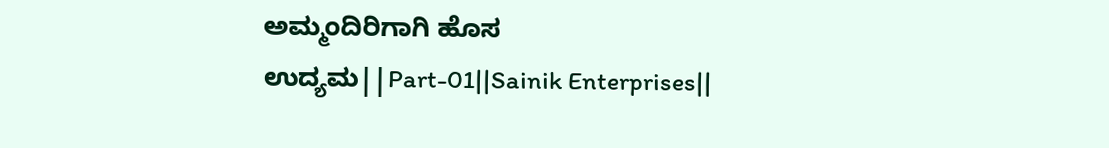ಅಮ್ಮಂದಿರಿಗಾಗಿ ಹೊಸ ಉದ್ಯಮ||Part-01||Sainik Enterprises||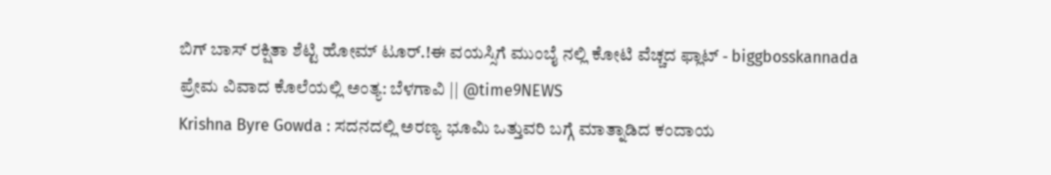ಬಿಗ್ ಬಾಸ್ ರಕ್ಷಿತಾ ಶೆಟ್ಟಿ ಹೋಮ್ ಟೂರ್.!ಈ ವಯಸ್ಸಿಗೆ ಮುಂಬೈ ನಲ್ಲಿ ಕೋಟಿ ವೆಚ್ಚದ ಫ್ಲಾಟ್ - biggbosskannada
ಪ್ರೇಮ ವಿವಾದ ಕೊಲೆಯಲ್ಲಿ ಅಂತ್ಯ: ಬೆಳಗಾವಿ || @time9NEWS
Krishna Byre Gowda : ಸದನದಲ್ಲಿ ಅರಣ್ಯ ಭೂಮಿ ಒತ್ತುವರಿ ಬಗ್ಗೆ ಮಾತ್ನಾಡಿದ ಕಂದಾಯ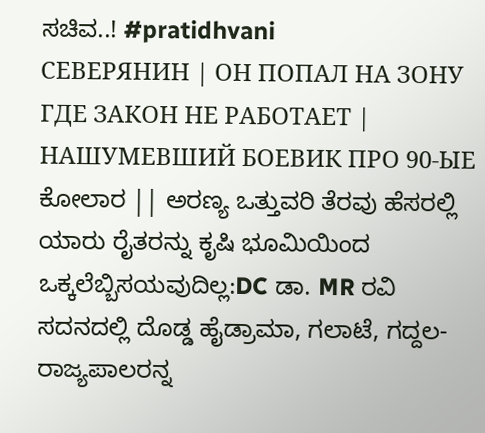ಸಚಿವ..! #pratidhvani
СЕВЕРЯНИН | ОН ПОПАЛ НА ЗОНУ ГДЕ ЗАКОН НЕ РАБОТАЕТ | НАШУМЕВШИЙ БОЕВИК ПРО 90-ЫЕ
ಕೋಲಾರ || ಅರಣ್ಯ ಒತ್ತುವರಿ ತೆರವು ಹೆಸರಲ್ಲಿ ಯಾರು ರೈತರನ್ನು ಕೃಷಿ ಭೂಮಿಯಿಂದ ಒಕ್ಕಲೆಬ್ಬಿಸಯವುದಿಲ್ಲ:DC ಡಾ. MR ರವಿ
ಸದನದಲ್ಲಿ ದೊಡ್ಡ ಹೈಡ್ರಾಮಾ, ಗಲಾಟೆ, ಗದ್ದಲ- ರಾಜ್ಯಪಾಲರನ್ನ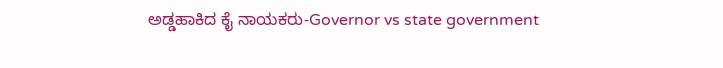ಅಡ್ಡಹಾಕಿದ ಕೈ ನಾಯಕರು-Governor vs state government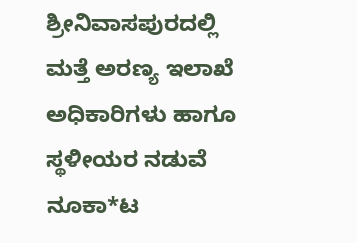ಶ್ರೀನಿವಾಸಪುರದಲ್ಲಿ ಮತ್ತೆ ಅರಣ್ಯ ಇಲಾಖೆ ಅಧಿಕಾರಿಗಳು ಹಾಗೂ ಸ್ಥಳೀಯರ ನಡುವೆ ನೂಕಾ*ಟ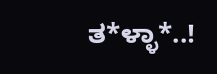ತ*ಳ್ಳಾ*..!